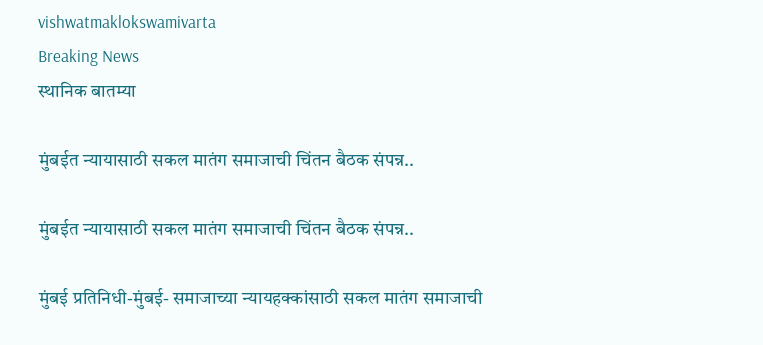vishwatmaklokswamivarta
Breaking News
स्थानिक बातम्या

मुंबईत न्यायासाठी सकल मातंग समाजाची चिंतन बैठक संपन्न..

मुंबईत न्यायासाठी सकल मातंग समाजाची चिंतन बैठक संपन्न..

मुंबई प्रतिनिधी-मुंबई- समाजाच्या न्यायहक्कांसाठी सकल मातंग समाजाची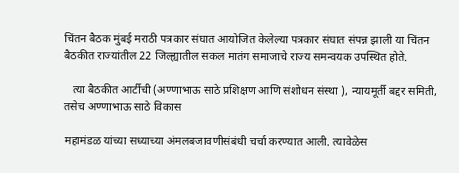चिंतन बैठक मुंबई मराठी पत्रकार संघात आयोजित केलेल्या पत्रकार संघात संपन्न झाली या चिंतन बैठकीत राज्यांतील 22 जिल्ह्यातील सकल मातंग समाजाचे राज्य समन्वयक उपस्थित होते.

   त्या बैठकीत आर्टीची (अण्णाभाऊ साठे प्रशिक्षण आणि संशोधन संस्था ), न्यायमूर्ती बद्दर समिती, तसेच अण्णाभाऊ साठे विकास

महामंडळ यांच्या सध्याच्या अंमलबजावणीसंबंधी चर्चा करण्यात आली. त्यावेळेस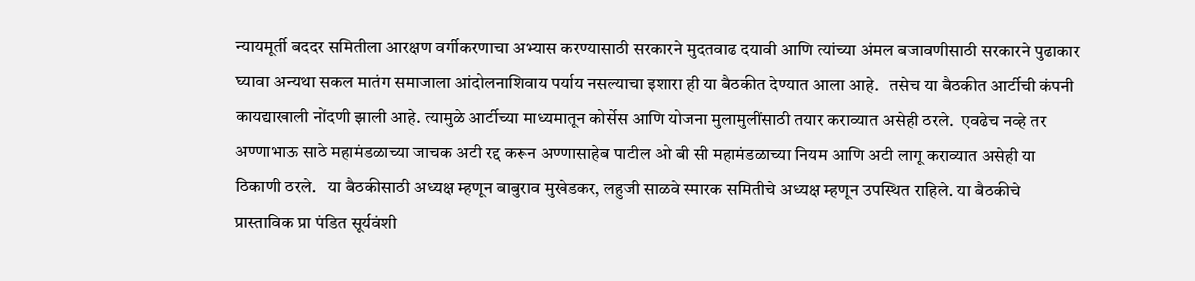न्यायमूर्ती बददर समितीला आरक्षण वर्गीकरणाचा अभ्यास करण्यासाठी सरकारने मुदतवाढ दयावी आणि त्यांच्या अंमल बजावणीसाठी सरकारने पुढाकार घ्यावा अन्यथा सकल मातंग समाजाला आंदोलनाशिवाय पर्याय नसल्याचा इशारा ही या बैठकीत देण्यात आला आहे.   तसेच या बैठकीत आर्टीची कंपनी कायद्याखाली नोंदणी झाली आहे. त्यामुळे आर्टीच्या माध्यमातून कोर्सेस आणि योजना मुलामुलींसाठी तयार कराव्यात असेही ठरले.  एवढेच नव्हे तर अण्णाभाऊ साठे महामंडळाच्या जाचक अटी रद्द करून अण्णासाहेब पाटील ओ बी सी महामंडळाच्या नियम आणि अटी लागू कराव्यात असेही या ठिकाणी ठरले.   या बैठकीसाठी अध्यक्ष म्हणून बाबुराव मुखेडकर, लहुजी साळवे स्मारक समितीचे अध्यक्ष म्हणून उपस्थित राहिले. या बैठकीचे प्रास्ताविक प्रा पंडित सूर्यवंशी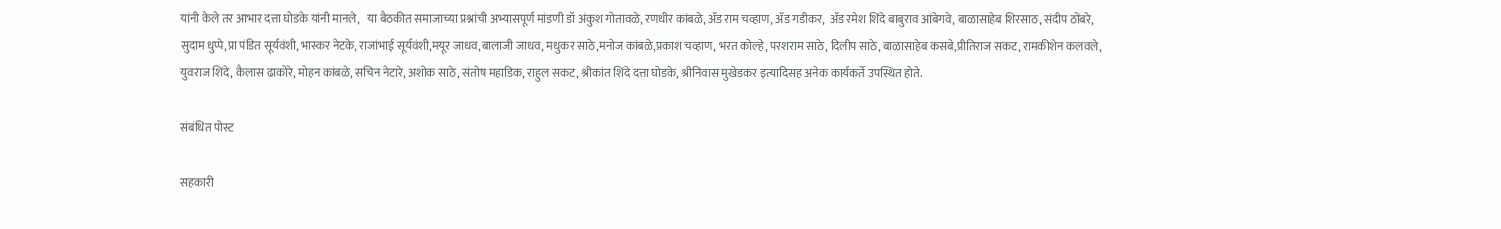यांनी केले तर आभार दत्ता घोडके यांनी मानले,   या बैठकीत समाजाच्या प्रश्नांची अभ्यासपूर्ण मांडणी डॉ अंकुश गोतावळे, रणधीर कांबळे, ॲड राम चव्हाण, ॲड गडीकर,  ॲड रमेश शिंदे बाबुराव आंबेगवे, बाळासाहेब शिरसाठ, संदीप ठोंबरे, सुदाम धुप्पे,प्रा पंडित सूर्यवंशी, भास्कर नेटके, राजांभाई सूर्यवंशी,मयूर जाधव,बालाजी जाधव, मधुकर साठे,मनोज कांबळे,प्रकाश चव्हाण, भरत कोल्हे, परशराम साठे, दिलीप साठे, बाळासाहेब कसबे,प्रीतिराज सकट, रामकीशेन कलवले, युवराज शिंदे, कैलास ढाकोरे, मोहन कांबळे, सचिन नेटारे, अशोक साठे, संतोष महाडिक, राहुल सकट, श्रीकांत शिंदे दत्ता घोडके, श्रीनिवास मुखेडकर इत्यादिसह अनेक कार्यकर्ते उपस्थित होते.

संबंधित पोस्ट

सहकारी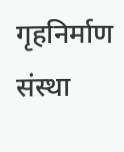गृहनिर्माण संस्था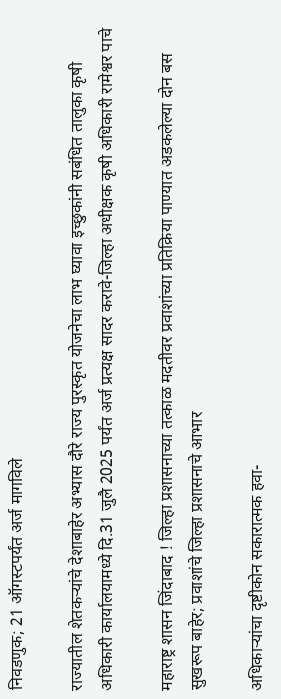निवडणुक; 21 ऑगस्टपर्यंत अर्ज मागविले

राज्यातील शेतकऱ्यांचे देशाबाहेर अभ्यास दौरे राज्य पुरस्कृत योजनेचा लाभ घ्यावा इच्छुकांनी सबंधित तालुका कृषी अधिकारी कार्यालयामध्ये दि.31 जुलै 2025 पर्यंत अर्ज प्रत्यक्ष सादर करावे-जिल्हा अधीक्षक कृषी अधिकारी रामेश्वर पाचे

महाराष्ट्र शासन जिंदाबाद ! जिल्हा प्रशासनाच्या तत्काळ मदतीवर प्रवाशांच्या प्रतिक्रिया पाण्यात अडकलेल्या दोन बस सुखरूप बाहेर; प्रवाशांचे जिल्हा प्रशासनाचे आभार

अधिकाऱ्यांचा दृष्टीकोन सकारात्मक हवा-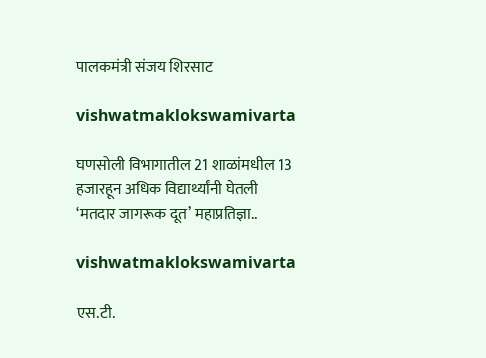पालकमंत्री संजय शिरसाट

vishwatmaklokswamivarta

घणसोली विभागातील 21 शाळांमधील 13 हजारहून अधिक विद्यार्थ्यांनी घेतली ‘मतदार जागरूक दूत’ महाप्रतिज्ञा..

vishwatmaklokswamivarta

एस.टी.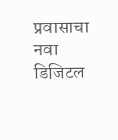प्रवासाचा नवा डिजिटल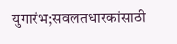युगारंभ;सवलतधारकांसाठी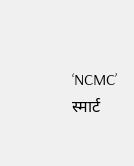‘NCMC’ स्मार्ट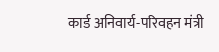कार्ड अनिवार्य-परिवहन मंत्री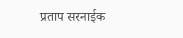प्रताप सरनाईक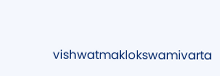vishwatmaklokswamivarta